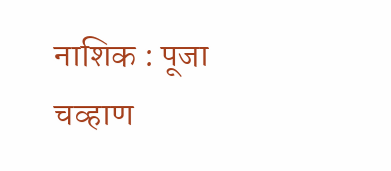नाशिक : पूजा चव्हाण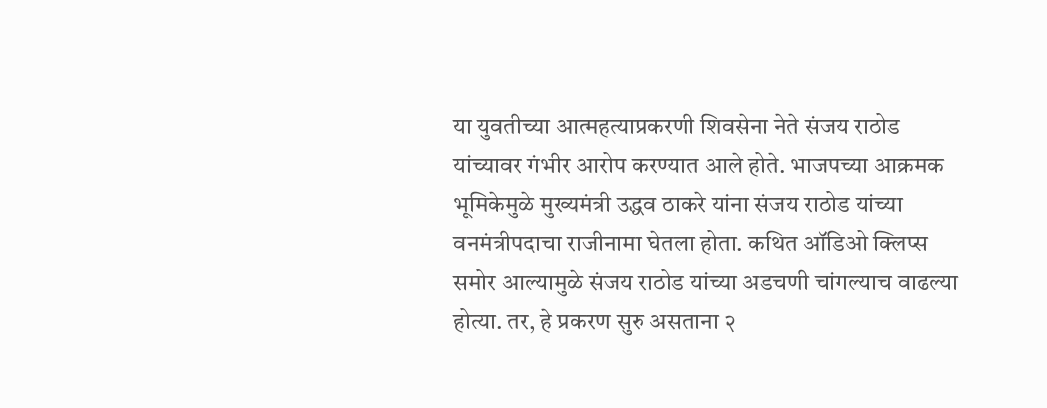या युवतीच्या आत्महत्याप्रकरणी शिवसेना नेते संजय राठोड यांच्यावर गंभीर आरोप करण्यात आले होते. भाजपच्या आक्रमक भूमिकेमुळे मुख्यमंत्री उद्धव ठाकरे यांना संजय राठोड यांच्या वनमंत्रीपदाचा राजीनामा घेतला होता. कथित ऑडिओ क्लिप्स समोर आल्यामुळे संजय राठोड यांच्या अडचणी चांगल्याच वाढल्या होत्या. तर, हे प्रकरण सुरु असताना २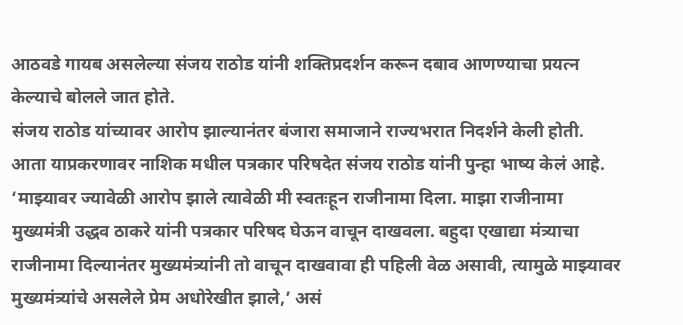आठवडे गायब असलेल्या संजय राठोड यांनी शक्तिप्रदर्शन करून दबाव आणण्याचा प्रयत्न केल्याचे बोलले जात होते.
संजय राठोड यांच्यावर आरोप झाल्यानंतर बंजारा समाजाने राज्यभरात निदर्शने केली होती. आता याप्रकरणावर नाशिक मधील पत्रकार परिषदेत संजय राठोड यांनी पुन्हा भाष्य केलं आहे. ‘माझ्यावर ज्यावेळी आरोप झाले त्यावेळी मी स्वतःहून राजीनामा दिला. माझा राजीनामा मुख्यमंत्री उद्धव ठाकरे यांनी पत्रकार परिषद घेऊन वाचून दाखवला. बहुदा एखाद्या मंत्र्याचा राजीनामा दिल्यानंतर मुख्यमंत्र्यांनी तो वाचून दाखवावा ही पहिली वेळ असावी, त्यामुळे माझ्यावर मुख्यमंत्र्यांचे असलेले प्रेम अधोरेखीत झाले,’ असं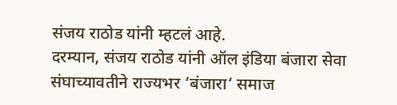संजय राठोड यांनी म्हटलं आहे.
दरम्यान, संजय राठोड यांनी ऑल इंडिया बंजारा सेवा संघाच्यावतीने राज्यभर ‘बंजारा‘ समाज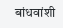बांधवांशी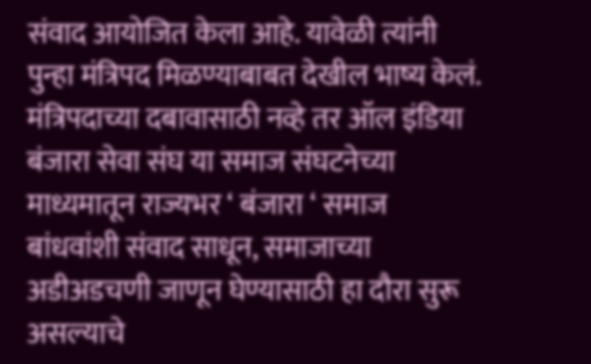संवाद आयोजित केला आहे. यावेळी त्यांनी पुन्हा मंत्रिपद मिळण्याबाबत देखील भाष्य केलं. मंत्रिपदाच्या दबावासाठी नव्हे तर ऑल इंडिया बंजारा सेवा संघ या समाज संघटनेच्या माध्यमातून राज्यभर ‘ बंजारा ‘ समाज बांधवांशी संवाद साधून, समाजाच्या अडीअडचणी जाणून घेण्यासाठी हा दौरा सुरू असल्याचे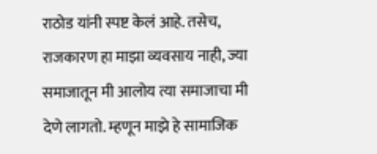राठोड यांनी स्पष्ट केलं आहे. तसेच, राजकारण हा माझा व्यवसाय नाही, ज्या समाजातून मी आलोय त्या समाजाचा मी देणे लागतो. म्हणून माझे हे सामाजिक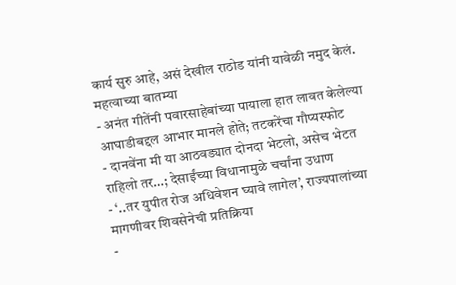कार्य सुरु आहे, असं देखील राठोड यांनी यावेळी नमुद केलं.
महत्वाच्या बातम्या
- अनंत गीतेंनी पवारसाहेबांच्या पायाला हात लावत केलेल्या आघाडीबद्दल आभार मानले होते; तटकरेंचा गौप्यस्फोट
- दानवेंना मी या आठवड्यात दोनदा भेटलो, असेच भेटत राहिलो तर…; देसाईंच्या विधानामुळे चर्चांना उधाण
- ‘..तर युपीत रोज अधिवेशन घ्यावे लागेल’, राज्यपालांच्या मागणीवर शिवसेनेची प्रतिक्रिया
-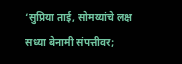‘सुप्रिया ताई, सोमय्यांचे लक्ष सध्या बेनामी संपत्तीवर;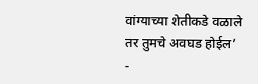वांग्याच्या शेतीकडे वळाले तर तुमचे अवघड होईल’
-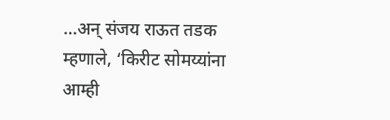…अन् संजय राऊत तडक म्हणाले, ‘किरीट सोमय्यांना आम्ही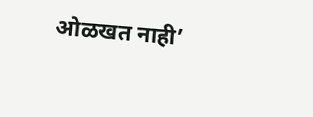ओळखत नाही’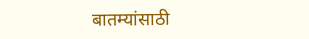बातम्यांसाठी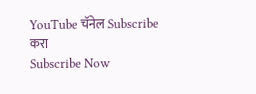YouTube चॅनेल Subscribe करा
Subscribe Now